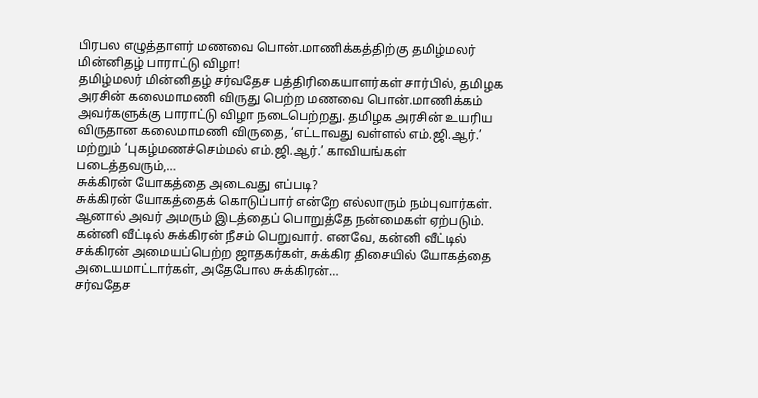பிரபல எழுத்தாளர் மணவை பொன்.மாணிக்கத்திற்கு தமிழ்மலர் மின்னிதழ் பாராட்டு விழா!
தமிழ்மலர் மின்னிதழ் சர்வதேச பத்திரிகையாளர்கள் சார்பில், தமிழக அரசின் கலைமாமணி விருது பெற்ற மணவை பொன்.மாணிக்கம் அவர்களுக்கு பாராட்டு விழா நடைபெற்றது. தமிழக அரசின் உயரிய விருதான கலைமாமணி விருதை, ‘எட்டாவது வள்ளல் எம்.ஜி.ஆர்.’ மற்றும் ‘புகழ்மணச்செம்மல் எம்.ஜி.ஆர்.’ காவியங்கள் படைத்தவரும்,…
சுக்கிரன் யோகத்தை அடைவது எப்படி?
சுக்கிரன் யோகத்தைக் கொடுப்பார் என்றே எல்லாரும் நம்புவார்கள். ஆனால் அவர் அமரும் இடத்தைப் பொறுத்தே நன்மைகள் ஏற்படும். கன்னி வீட்டில் சுக்கிரன் நீசம் பெறுவார். எனவே, கன்னி வீட்டில் சக்கிரன் அமையப்பெற்ற ஜாதகர்கள், சுக்கிர திசையில் யோகத்தை அடையமாட்டார்கள், அதேபோல சுக்கிரன்…
சர்வதேச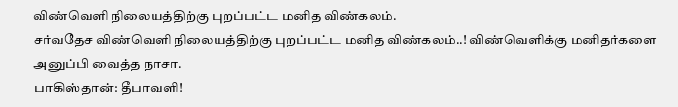விண்வெளி நிலையத்திற்கு புறப்பட்ட மனித விண்கலம்.
சர்வதேச விண்வெளி நிலையத்திற்கு புறப்பட்ட மனித விண்கலம்..! விண்வெளிக்கு மனிதர்களை அனுப்பி வைத்த நாசா.
பாகிஸ்தான்: தீபாவளி!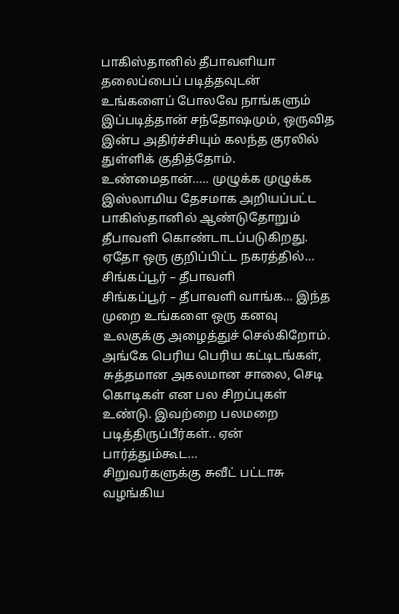பாகிஸ்தானில் தீபாவளியா தலைப்பைப் படித்தவுடன் உங்களைப் போலவே நாங்களும் இப்படித்தான் சந்தோஷமும், ஒருவித இன்ப அதிர்ச்சியும் கலந்த குரலில் துள்ளிக் குதித்தோம். உண்மைதான்….. முழுக்க முழுக்க இஸ்லாமிய தேசமாக அறியப்பட்ட பாகிஸ்தானில் ஆண்டுதோறும் தீபாவளி கொண்டாடப்படுகிறது. ஏதோ ஒரு குறிப்பிட்ட நகரத்தில்…
சிங்கப்பூர் – தீபாவளி
சிங்கப்பூர் – தீபாவளி வாங்க… இந்த முறை உங்களை ஒரு கனவு உலகுக்கு அழைத்துச் செல்கிறோம். அங்கே பெரிய பெரிய கட்டிடங்கள், சுத்தமான அகலமான சாலை, செடி கொடிகள் என பல சிறப்புகள் உண்டு. இவற்றை பலமறை படித்திருப்பீர்கள்.. ஏன் பார்த்தும்கூட…
சிறுவர்களுக்கு சுவீட் பட்டாசு வழங்கிய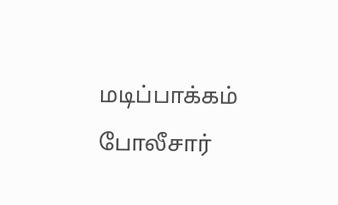மடிப்பாக்கம் போலீசார்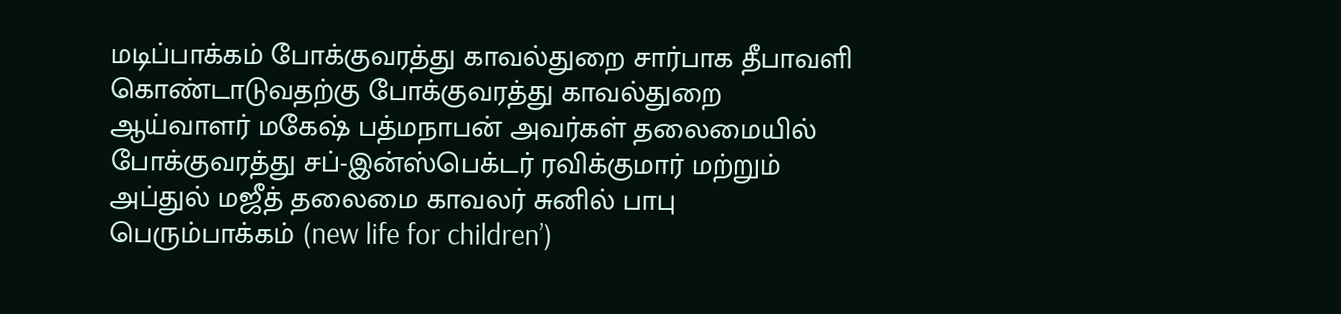மடிப்பாக்கம் போக்குவரத்து காவல்துறை சார்பாக தீபாவளி கொண்டாடுவதற்கு போக்குவரத்து காவல்துறை ஆய்வாளர் மகேஷ் பத்மநாபன் அவர்கள் தலைமையில் போக்குவரத்து சப்-இன்ஸ்பெக்டர் ரவிக்குமார் மற்றும் அப்துல் மஜீத் தலைமை காவலர் சுனில் பாபு பெரும்பாக்கம் (new life for children’)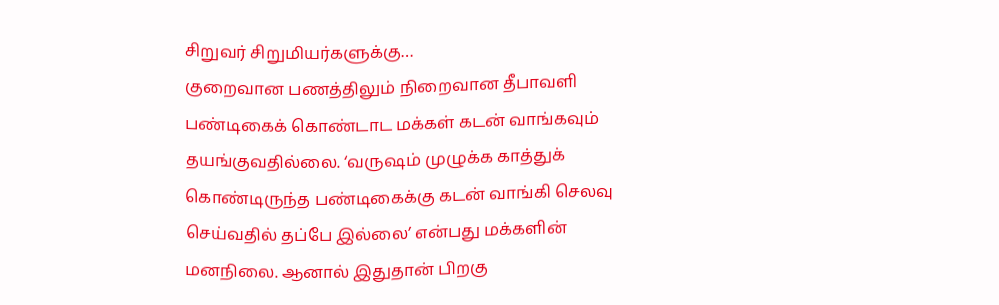சிறுவர் சிறுமியர்களுக்கு…
குறைவான பணத்திலும் நிறைவான தீபாவளி
பண்டிகைக் கொண்டாட மக்கள் கடன் வாங்கவும் தயங்குவதில்லை. ‘வருஷம் முழுக்க காத்துக் கொண்டிருந்த பண்டிகைக்கு கடன் வாங்கி செலவு செய்வதில் தப்பே இல்லை’ என்பது மக்களின் மனநிலை. ஆனால் இதுதான் பிறகு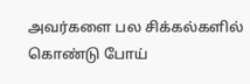அவர்களை பல சிக்கல்களில் கொண்டு போய்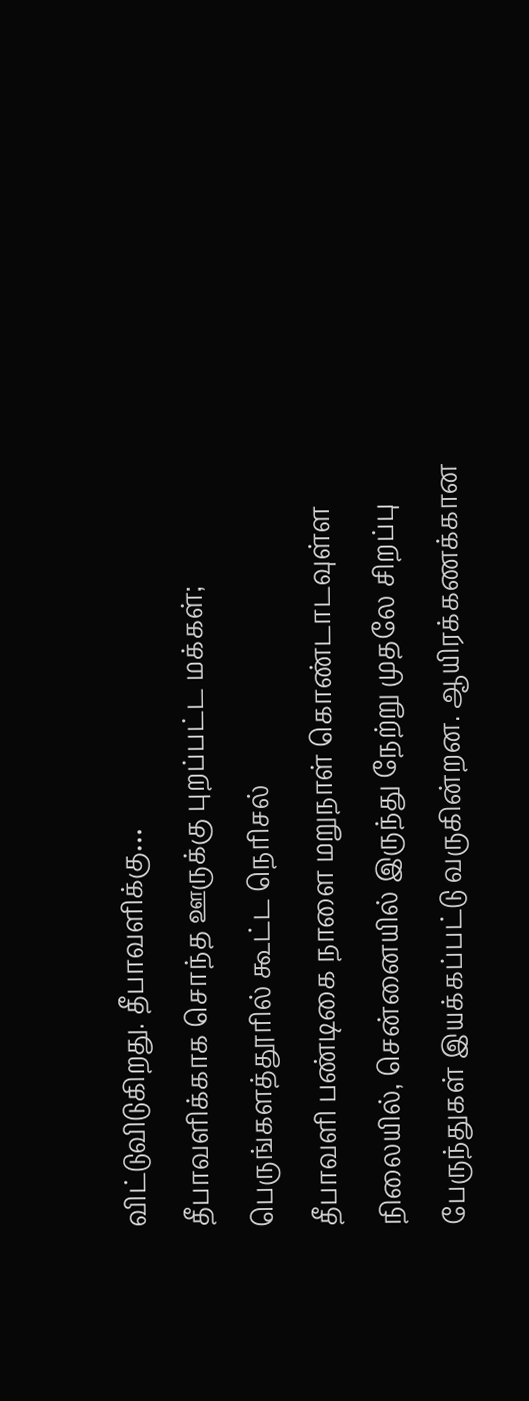விட்டுவிடுகிறது. தீபாவளிக்கு…
தீபாவளிக்காக சொந்த ஊருக்கு புறப்பட்ட மக்கள்; பெருங்களத்தூரில் கூட்ட நெரிசல்
தீபாவளி பண்டிகை நாளை மறுநாள் கொண்டாடவுள்ள நிலையில், சென்னையில் இருந்து நேற்று முதலே சிறப்பு பேருந்துகள் இயக்கப்பட்டு வருகின்றன. ஆயிரக்கணக்கான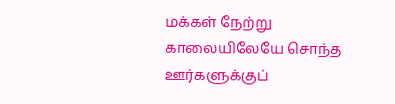மக்கள் நேற்று காலையிலேயே சொந்த ஊர்களுக்குப்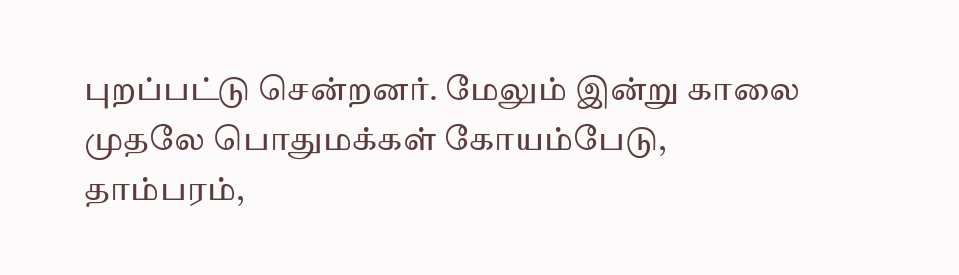புறப்பட்டு சென்றனர். மேலும் இன்று காலை முதலே பொதுமக்கள் கோயம்பேடு, தாம்பரம்,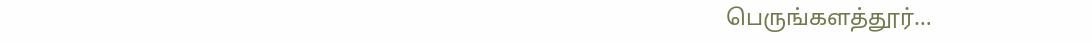பெருங்களத்தூர்…